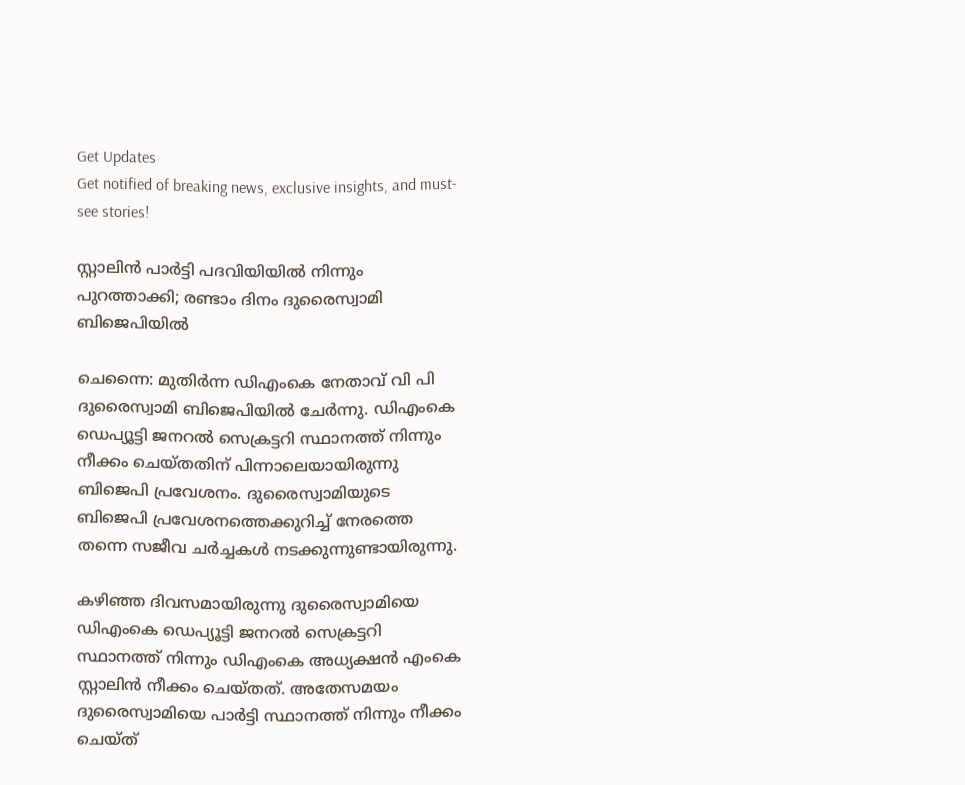Get Updates
Get notified of breaking news, exclusive insights, and must-see stories!

സ്റ്റാലിന്‍ പാര്‍ട്ടി പദവിയിയില്‍ നിന്നും പുറത്താക്കി; രണ്ടാം ദിനം ദുരൈസ്വാമി ബിജെപിയില്‍

ചെന്നൈ: മുതിര്‍ന്ന ഡിഎംകെ നേതാവ് വി പി ദുരൈസ്വാമി ബിജെപിയില്‍ ചേര്‍ന്നു. ഡിഎംകെ ഡെപ്യൂട്ടി ജനറല്‍ സെക്രട്ടറി സ്ഥാനത്ത് നിന്നും നീക്കം ചെയ്തതിന് പിന്നാലെയായിരുന്നു ബിജെപി പ്രവേശനം. ദുരൈസ്വാമിയുടെ ബിജെപി പ്രവേശനത്തെക്കുറിച്ച് നേരത്തെ തന്നെ സജീവ ചര്‍ച്ചകള്‍ നടക്കുന്നുണ്ടായിരുന്നു.

കഴിഞ്ഞ ദിവസമായിരുന്നു ദുരൈസ്വാമിയെ ഡിഎംകെ ഡെപ്യൂട്ടി ജനറല്‍ സെക്രട്ടറി സ്ഥാനത്ത് നിന്നും ഡിഎംകെ അധ്യക്ഷന്‍ എംകെ സ്റ്റാലിന്‍ നീക്കം ചെയ്തത്. അതേസമയം ദുരൈസ്വാമിയെ പാര്‍ട്ടി സ്ഥാനത്ത് നിന്നും നീക്കം ചെയ്ത്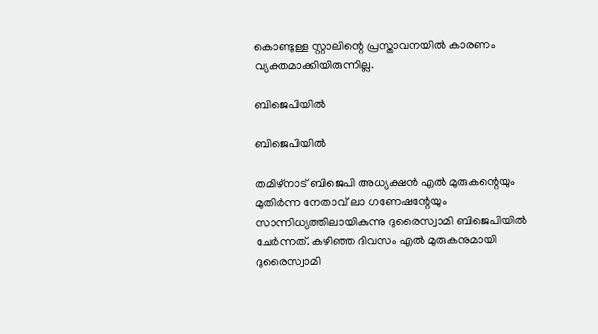കൊണ്ടുള്ള സ്റ്റാലിന്റെ പ്രസ്താവനയില്‍ കാരണം വ്യക്തമാക്കിയിരുന്നില്ല.

ബിജെപിയില്‍

ബിജെപിയില്‍

തമിഴ്‌നാട് ബിജെപി അധ്യക്ഷന്‍ എല്‍ മുരുകന്റെയും മുതിര്‍ന്ന നേതാവ് ലാ ഗണേഷന്റേയും സാന്നിധ്യത്തിലായികുന്നു ദുരൈസ്വാമി ബിജെപിയില്‍ ചേര്‍ന്നത്. കഴിഞ്ഞ ദിവസം എല്‍ മുരുകനുമായി ദുരൈസ്വാമി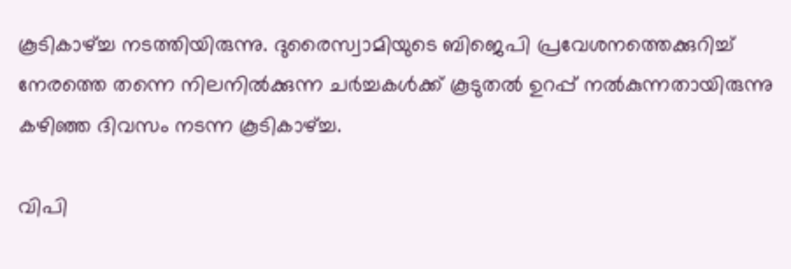കൂടികാഴ്ച്ച നടത്തിയിരുന്നു. ദുരൈസ്വാമിയുടെ ബിജെപി പ്രവേശനത്തെക്കുറിച്ച് നേരത്തെ തന്നെ നിലനില്‍ക്കുന്ന ചര്‍ച്ചകള്‍ക്ക് കൂടുതല്‍ ഉറപ്പ് നല്‍കുന്നതായിരുന്നു കഴിഞ്ഞ ദിവസം നടന്ന കൂടികാഴ്ച്ച.

വിപി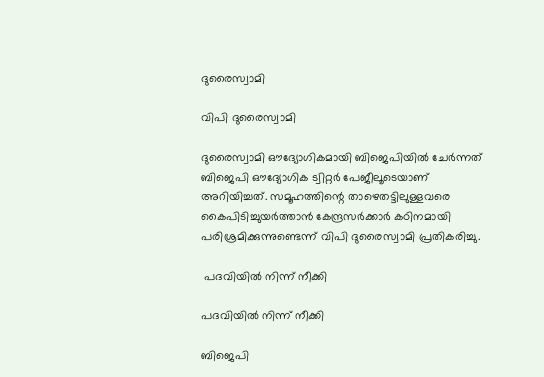ദുരൈസ്വാമി

വിപി ദുരൈസ്വാമി

ദുരൈസ്വാമി ഔദ്യോഗികമായി ബിജെപിയില്‍ ചേര്‍ന്നത് ബിജെപി ഔദ്യോഗിക ട്വിറ്റര്‍ പേജീലൂടെയാണ് അറിയിച്ചത്. സമൂഹത്തിന്റെ താഴെതട്ടിലുള്ളവരെ കൈപിടിച്ചുയര്‍ത്താന്‍ കേന്ദ്രസര്‍ക്കാര്‍ കഠിനമായി പരിശ്രമിക്കുന്നുണ്ടെന്ന് വിപി ദുരൈസ്വാമി പ്രതികരിച്ചു.

 പദവിയില്‍ നിന്ന് നീക്കി

പദവിയില്‍ നിന്ന് നീക്കി

ബിജെപി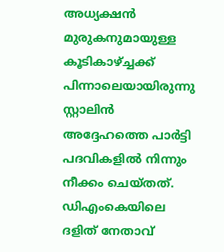അധ്യക്ഷന്‍ മുരുകനുമായുള്ള കൂടികാഴ്ച്ചക്ക് പിന്നാലെയായിരുന്നു സ്റ്റാലിന്‍ അദ്ദേഹത്തെ പാര്‍ട്ടി പദവികളില്‍ നിന്നും നീക്കം ചെയ്തത്. ഡിഎംകെയിലെ ദളിത് നേതാവ്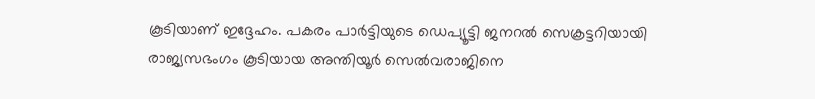കൂടിയാണ് ഇദ്ദേഹം. പകരം പാര്‍ട്ടിയുടെ ഡെപ്യൂട്ടി ജനറല്‍ സെക്രട്ടറിയായി രാജ്യസഭംഗം കൂടിയായ അന്തിയൂര്‍ സെല്‍വരാജിനെ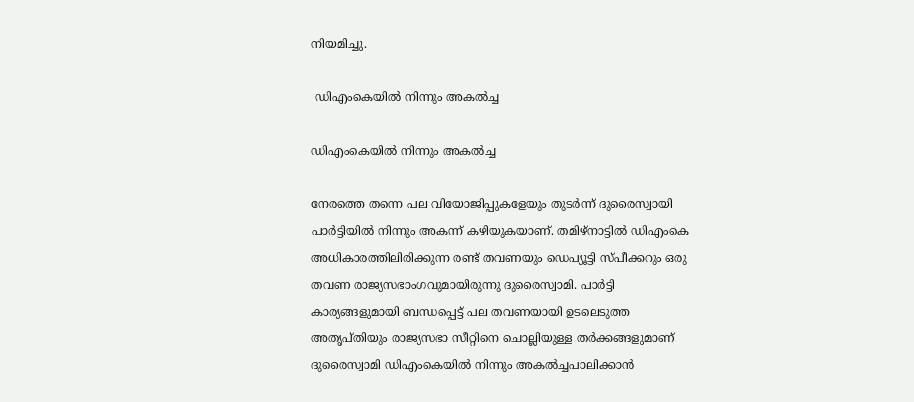നിയമിച്ചു.

 ഡിഎംകെയില്‍ നിന്നും അകല്‍ച്ച

ഡിഎംകെയില്‍ നിന്നും അകല്‍ച്ച

നേരത്തെ തന്നെ പല വിയോജിപ്പുകളേയും തുടര്‍ന്ന് ദുരൈസ്വായി പാര്‍ട്ടിയില്‍ നിന്നും അകന്ന് കഴിയുകയാണ്. തമിഴ്‌നാട്ടില്‍ ഡിഎംകെ അധികാരത്തിലിരിക്കുന്ന രണ്ട് തവണയും ഡെപ്യൂട്ടി സ്പീക്കറും ഒരു തവണ രാജ്യസഭാംഗവുമായിരുന്നു ദുരൈസ്വാമി. പാര്‍ട്ടി കാര്യങ്ങളുമായി ബന്ധപ്പെട്ട് പല തവണയായി ഉടലെടുത്ത അതൃപ്തിയും രാജ്യസഭാ സീറ്റിനെ ചൊല്ലിയുള്ള തര്‍ക്കങ്ങളുമാണ് ദുരൈസ്വാമി ഡിഎംകെയില്‍ നിന്നും അകല്‍ച്ചപാലിക്കാന്‍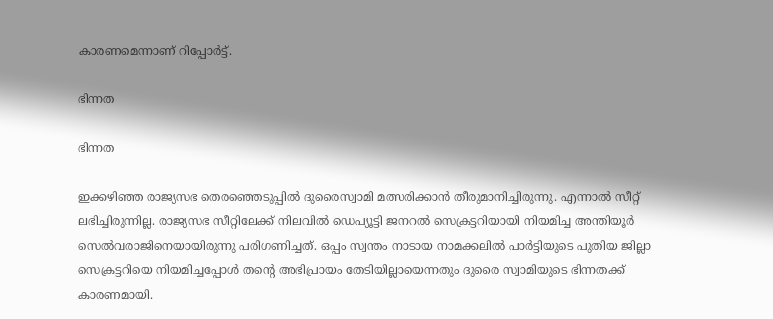കാരണമെന്നാണ് റിപ്പോര്‍ട്ട്.

ഭിന്നത

ഭിന്നത

ഇക്കഴിഞ്ഞ രാജ്യസഭ തെരഞ്ഞെടുപ്പില്‍ ദുരൈസ്വാമി മത്സരിക്കാന്‍ തീരുമാനിച്ചിരുന്നു. എന്നാല്‍ സീറ്റ് ലഭിച്ചിരുന്നില്ല. രാജ്യസഭ സീറ്റിലേക്ക് നിലവില്‍ ഡെപ്യൂട്ടി ജനറല്‍ സെക്രട്ടറിയായി നിയമിച്ച അന്തിയൂര്‍ സെല്‍വരാജിനെയായിരുന്നു പരിഗണിച്ചത്. ഒപ്പം സ്വന്തം നാടായ നാമക്കലില്‍ പാര്‍ട്ടിയുടെ പുതിയ ജില്ലാ സെക്രട്ടറിയെ നിയമിച്ചപ്പോള്‍ തന്റെ അഭിപ്രായം തേടിയില്ലായെന്നതും ദുരൈ സ്വാമിയുടെ ഭിന്നതക്ക് കാരണമായി.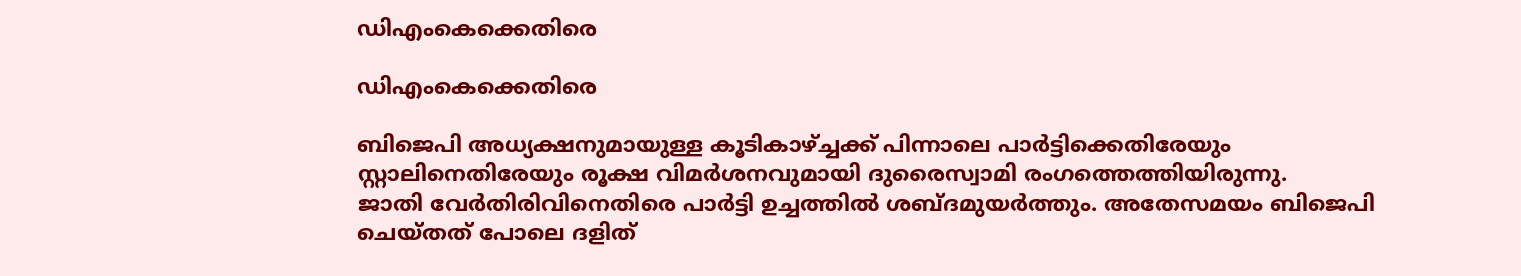ഡിഎംകെക്കെതിരെ

ഡിഎംകെക്കെതിരെ

ബിജെപി അധ്യക്ഷനുമായുള്ള കൂടികാഴ്ച്ചക്ക് പിന്നാലെ പാര്‍ട്ടിക്കെതിരേയും സ്റ്റാലിനെതിരേയും രൂക്ഷ വിമര്‍ശനവുമായി ദുരൈസ്വാമി രംഗത്തെത്തിയിരുന്നു.
ജാതി വേര്‍തിരിവിനെതിരെ പാര്‍ട്ടി ഉച്ചത്തില്‍ ശബ്ദമുയര്‍ത്തും. അതേസമയം ബിജെപി ചെയ്തത് പോലെ ദളിത്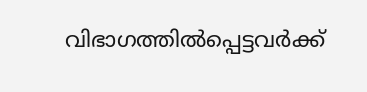വിഭാഗത്തില്‍പ്പെട്ടവര്‍ക്ക്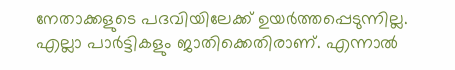നേതാക്കളുടെ പദവിയിലേക്ക് ഉയര്‍ത്തപ്പെടുന്നില്ല. എല്ലാ പാര്‍ട്ടികളും ജാതിക്കെതിരാണ്. എന്നാല്‍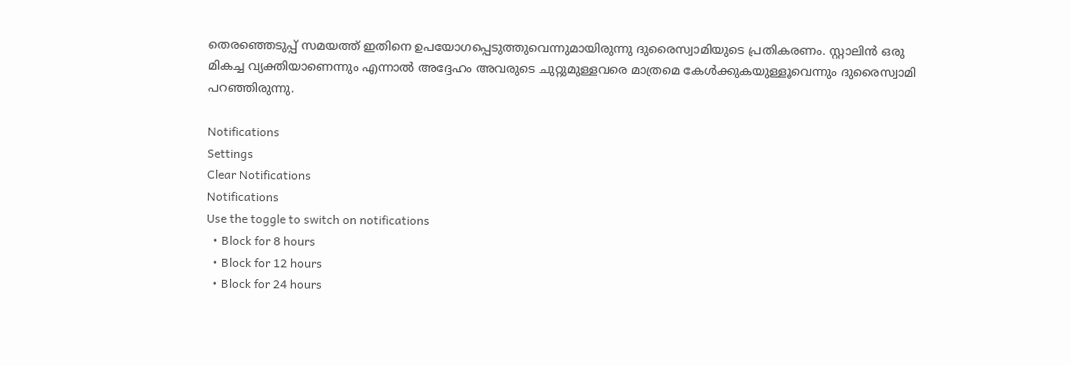തെരഞ്ഞെടുപ്പ് സമയത്ത് ഇതിനെ ഉപയോഗപ്പെടുത്തുവെന്നുമായിരുന്നു ദുരൈസ്വാമിയുടെ പ്രതികരണം. സ്റ്റാലിന്‍ ഒരു മികച്ച വ്യക്തിയാണെന്നും എന്നാല്‍ അദ്ദേഹം അവരുടെ ചുറ്റുമുള്ളവരെ മാത്രമെ കേള്‍ക്കുകയുള്ളൂവെന്നും ദുരൈസ്വാമി പറഞ്ഞിരുന്നു.

Notifications
Settings
Clear Notifications
Notifications
Use the toggle to switch on notifications
  • Block for 8 hours
  • Block for 12 hours
  • Block for 24 hours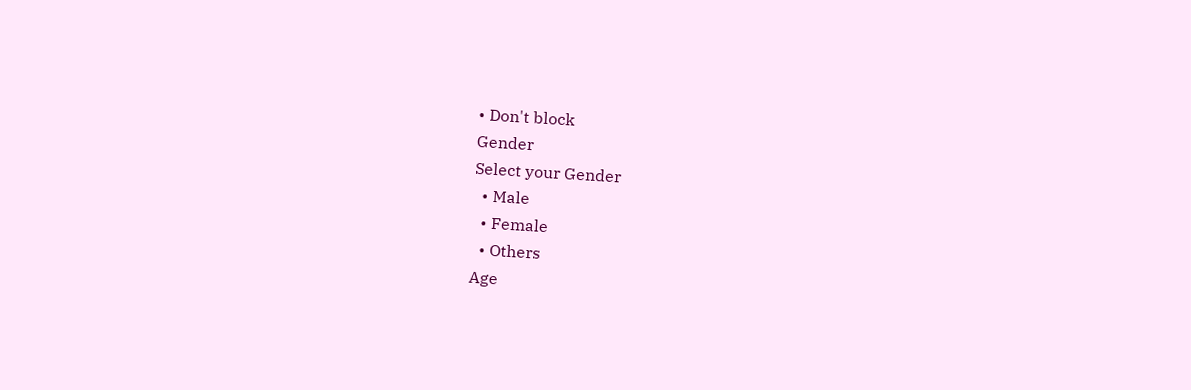• Don't block
Gender
Select your Gender
  • Male
  • Female
  • Others
Age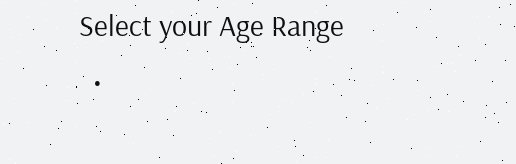Select your Age Range
  •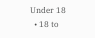Under 18
  • 18 to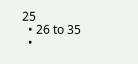25
  • 26 to 35
  •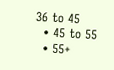36 to 45
  • 45 to 55
  • 55+